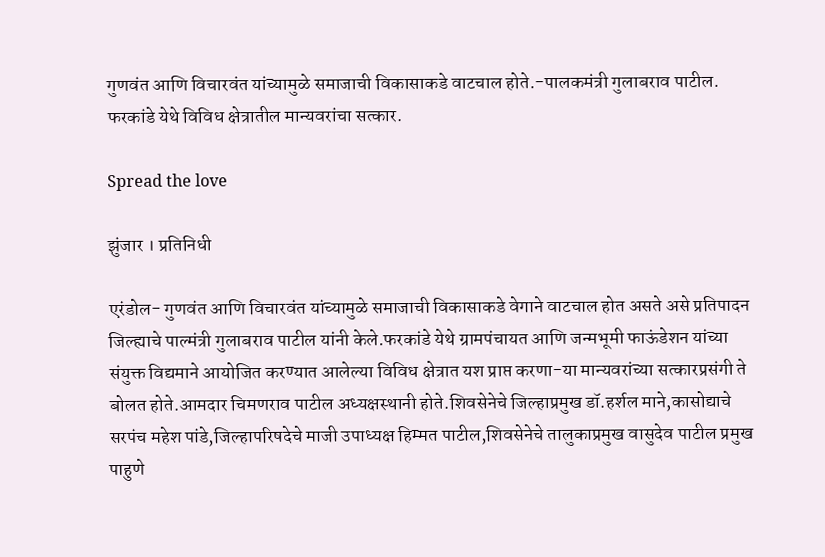गुणवंत आणि विचारवंत यांच्यामुळे समाजाची विकासाकडे वाटचाल होते.-पालकमंत्री गुलाबराव पाटील. फरकांडे येथे विविध क्षेत्रातील मान्यवरांचा सत्कार.

Spread the love

झुंजार । प्रतिनिधी

एरंडोल- गुणवंत आणि विचारवंत यांच्यामुळे समाजाची विकासाकडे वेगाने वाटचाल होत असते असे प्रतिपादन जिल्ह्याचे पाल्मंत्री गुलाबराव पाटील यांनी केले.फरकांडे येथे ग्रामपंचायत आणि जन्मभूमी फाऊंडेशन यांच्या संयुक्त विद्यमाने आयोजित करण्यात आलेल्या विविध क्षेत्रात यश प्राप्त करणा-या मान्यवरांच्या सत्कारप्रसंगी ते बोलत होते.आमदार चिमणराव पाटील अध्यक्षस्थानी होते.शिवसेनेचे जिल्हाप्रमुख डॉ.हर्शल माने,कासोद्याचे सरपंच महेश पांडे,जिल्हापरिषदेचे माजी उपाध्यक्ष हिम्मत पाटील,शिवसेनेचे तालुकाप्रमुख वासुदेव पाटील प्रमुख पाहुणे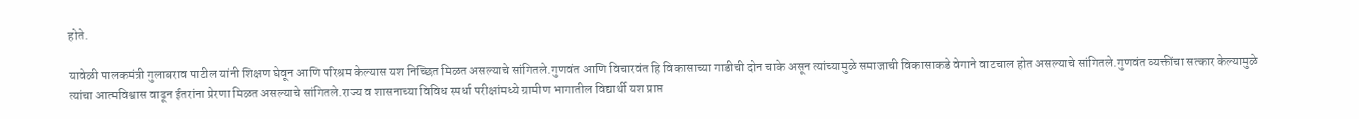होते.

यावेळी पालकमंत्री गुलाबराव पाटील यांनी शिक्षण घेवून आणि परिश्रम केल्यास यश निच्छित मिळत असल्याचे सांगितले.गुणवंत आणि विचारवंत हि विकासाच्या गाडीची दोन चाके असून त्यांच्यामुळे समाजाची विकासाकडे वेगाने वाटचाल होत असल्याचे सांगितले.गुणवंत व्यक्तींचा सत्कार केल्यामुळे त्यांचा आत्मविश्वास वाढून ईतरांना प्रेरणा मिळत असल्याचे सांगितले.राज्य व शासनाच्या विविध स्पर्धा परीक्षांमध्ये ग्रामीण भागातील विद्यार्थी यश प्राप्त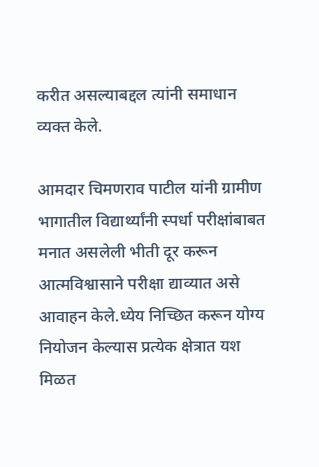करीत असल्याबद्दल त्यांनी समाधान व्यक्त केले.

आमदार चिमणराव पाटील यांनी ग्रामीण भागातील विद्यार्थ्यांनी स्पर्धा परीक्षांबाबत मनात असलेली भीती दूर करून आत्मविश्वासाने परीक्षा द्याव्यात असे आवाहन केले.ध्येय निच्छित करून योग्य नियोजन केल्यास प्रत्येक क्षेत्रात यश मिळत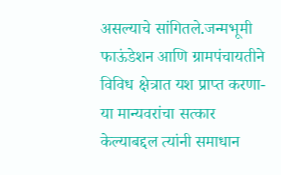असल्याचे सांगितले.जन्मभूमी फाऊंडेशन आणि ग्रामपंचायतीने विविध क्षेत्रात यश प्राप्त करणा-या मान्यवरांचा सत्कार केल्याबद्दल त्यांनी समाधान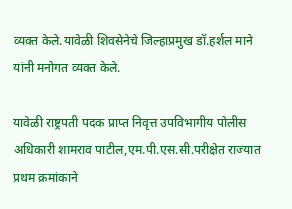व्यक्त केले.यावेळी शिवसेनेचे जिल्हाप्रमुख डॉ.हर्शल माने यांनी मनोगत व्यक्त केले.

यावेळी राष्ट्रपती पदक प्राप्त निवृत्त उपविभागीय पोलीस अधिकारी शामराव पाटील,एम.पी.एस.सी.परीक्षेत राज्यात प्रथम क्रमांकाने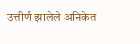उत्तीर्ण झालेले अनिकेत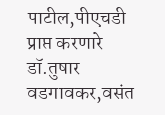पाटील,पीएचडी प्राप्त करणारे डॉ.तुषार वडगावकर,वसंत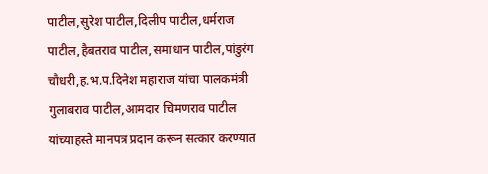पाटील,सुरेश पाटील,दिलीप पाटील,धर्मराज पाटील,हैबतराव पाटील,समाधान पाटील,पांडुरंग चौधरी,ह.भ.प.दिनेश महाराज यांचा पालकमंत्री गुलाबराव पाटील,आमदार चिमणराव पाटील यांच्याहस्ते मानपत्र प्रदान करून सत्कार करण्यात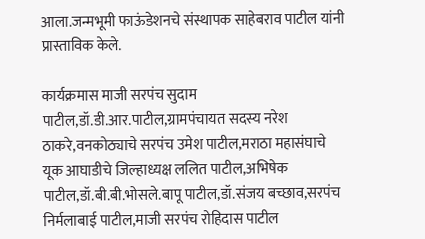आला.जन्मभूमी फाऊंडेशनचे संस्थापक साहेबराव पाटील यांनी प्रास्ताविक केले.

कार्यक्रमास माजी सरपंच सुदाम पाटील,डॉ.डी.आर.पाटील,ग्रामपंचायत सदस्य नरेश ठाकरे,वनकोठ्याचे सरपंच उमेश पाटील,मराठा महासंघाचे यूक आघाडीचे जिल्हाध्यक्ष ललित पाटील,अभिषेक पाटील,डॉ.बी.बी.भोसले.बापू पाटील,डॉ.संजय बच्छाव,सरपंच निर्मलाबाई पाटील,माजी सरपंच रोहिदास पाटील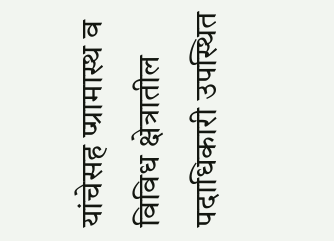यांचेसह प्ग्रामास्थ व विविध क्षेत्रातील पदाधिकारी उपस्थित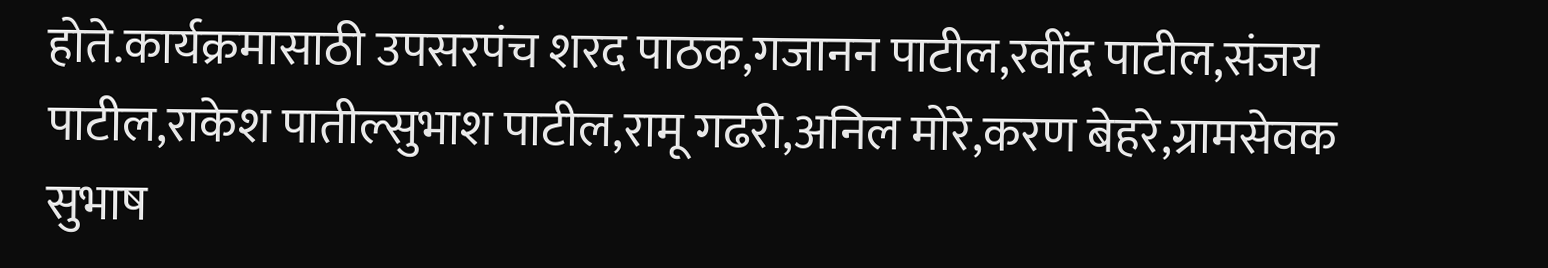होते.कार्यक्रमासाठी उपसरपंच शरद पाठक,गजानन पाटील,रवींद्र पाटील,संजय पाटील,राकेश पातील्सुभाश पाटील,रामू गढरी,अनिल मोरे,करण बेहरे,ग्रामसेवक सुभाष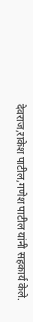देवराज,राकेश पाटील,गणेश पाटील यांनी सहकार्य केले.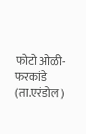फोटो ओळी-फरकांडे (ता.एरंडोल)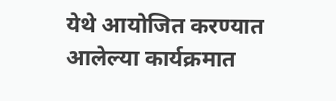येथे आयोजित करण्यात आलेल्या कार्यक्रमात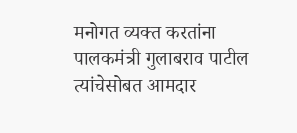मनोगत व्यक्त करतांना पालकमंत्री गुलाबराव पाटील त्यांचेसोबत आमदार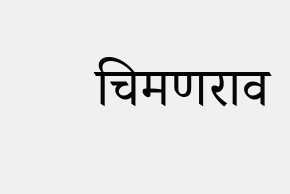चिमणराव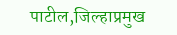पाटील,जिल्हाप्रमुख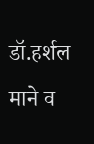डॉ.हर्शल माने व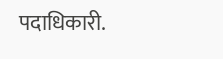पदाधिकारी.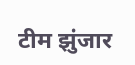टीम झुंजार